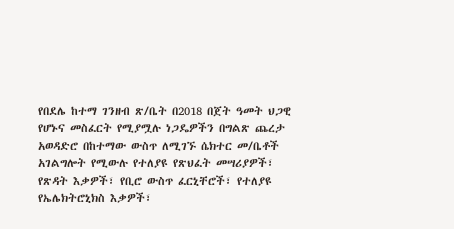የበደሌ ከተማ ገንዘብ ጽ/ቤት በ2018 በጀት ዓመት ህጋዊ የሆኑና መስፈርት የሚያሟሉ ነጋዴዎችን በግልጽ ጨረታ አወዳድሮ በከተማው ውስጥ ለሚገኙ ሴክተር መ/ቤቶች አገልግሎት የሚውሉ የተለያዩ የጽህፈት መሣሪያዎች፣ የጽዳት እቃዎች፣ የቢሮ ውስጥ ፈርኒቸሮች፣ የተለያዩ የኤሌክትሮኒክስ እቃዎች፣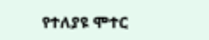የተለያዩ ሞተር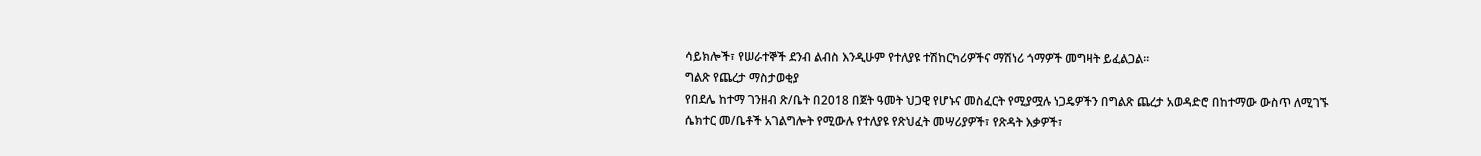ሳይክሎች፣ የሠራተኞች ደንብ ልብስ እንዲሁም የተለያዩ ተሽከርካሪዎችና ማሽነሪ ጎማዎች መግዛት ይፈልጋል።
ግልጽ የጨረታ ማስታወቂያ
የበደሌ ከተማ ገንዘብ ጽ/ቤት በ2018 በጀት ዓመት ህጋዊ የሆኑና መስፈርት የሚያሟሉ ነጋዴዎችን በግልጽ ጨረታ አወዳድሮ በከተማው ውስጥ ለሚገኙ ሴክተር መ/ቤቶች አገልግሎት የሚውሉ የተለያዩ የጽህፈት መሣሪያዎች፣ የጽዳት እቃዎች፣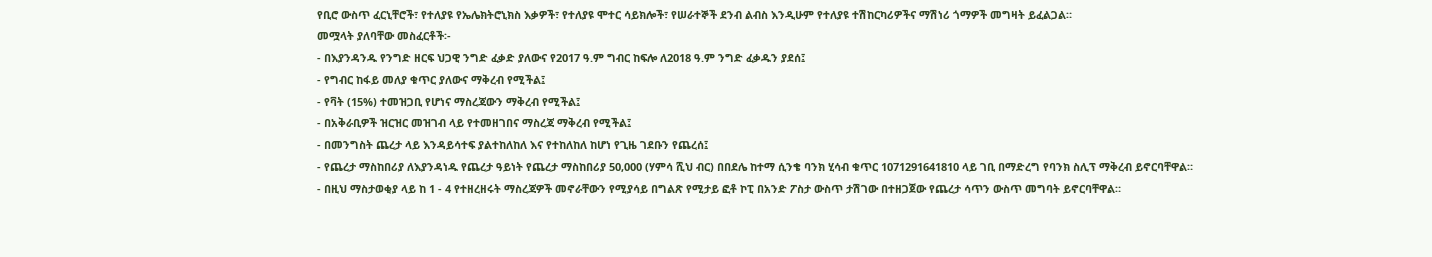የቢሮ ውስጥ ፈርኒቸሮች፣ የተለያዩ የኤሌክትሮኒክስ እቃዎች፣ የተለያዩ ሞተር ሳይክሎች፣ የሠራተኞች ደንብ ልብስ እንዲሁም የተለያዩ ተሽከርካሪዎችና ማሽነሪ ጎማዎች መግዛት ይፈልጋል።
መሟላት ያለባቸው መስፈርቶች፡-
- በእያንዳንዱ የንግድ ዘርፍ ህጋዊ ንግድ ፈቃድ ያለውና የ2017 ዓ.ም ግብር ከፍሎ ለ2018 ዓ.ም ንግድ ፈቃዱን ያደሰ፤
- የግብር ከፋይ መለያ ቁጥር ያለውና ማቅረብ የሚችል፤
- የቫት (15%) ተመዝጋቢ የሆነና ማስረጃውን ማቅረብ የሚችል፤
- በአቅራቢዎች ዝርዝር መዝገብ ላይ የተመዘገበና ማስረጃ ማቅረብ የሚችል፤
- በመንግስት ጨረታ ላይ እንዳይሳተፍ ያልተከለከለ እና የተከለከለ ከሆነ የጊዜ ገደቡን የጨረሰ፤
- የጨረታ ማስከበሪያ ለእያንዳነዱ የጨረታ ዓይነት የጨረታ ማስከበሪያ 50,000 (ሃምሳ ሺህ ብር) በበደሌ ከተማ ሲንቄ ባንክ ሂሳብ ቁጥር 1071291641810 ላይ ገቢ በማድረግ የባንክ ስሊፕ ማቅረብ ይኖርባቸዋል።
- በዚህ ማስታወቂያ ላይ ከ 1 - 4 የተዘረዘሩት ማስረጃዎች መኖራቸውን የሚያሳይ በግልጽ የሚታይ ፎቶ ኮፒ በአንድ ፖስታ ውስጥ ታሽገው በተዘጋጀው የጨረታ ሳጥን ውስጥ መግባት ይኖርባቸዋል።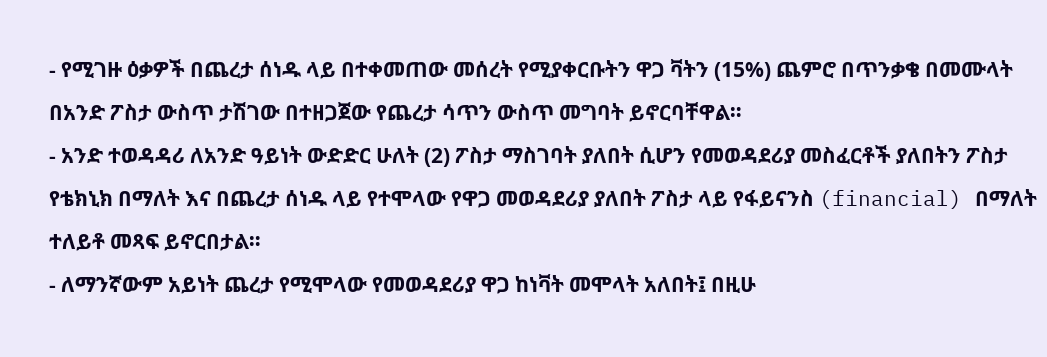- የሚገዙ ዕቃዎች በጨረታ ሰነዱ ላይ በተቀመጠው መሰረት የሚያቀርቡትን ዋጋ ቫትን (15%) ጨምሮ በጥንቃቄ በመሙላት በአንድ ፖስታ ውስጥ ታሽገው በተዘጋጀው የጨረታ ሳጥን ውስጥ መግባት ይኖርባቸዋል።
- አንድ ተወዳዳሪ ለአንድ ዓይነት ውድድር ሁለት (2) ፖስታ ማስገባት ያለበት ሲሆን የመወዳደሪያ መስፈርቶች ያለበትን ፖስታ የቴክኒክ በማለት እና በጨረታ ሰነዱ ላይ የተሞላው የዋጋ መወዳደሪያ ያለበት ፖስታ ላይ የፋይናንስ (financial) በማለት ተለይቶ መጻፍ ይኖርበታል።
- ለማንኛውም አይነት ጨረታ የሚሞላው የመወዳደሪያ ዋጋ ከነቫት መሞላት አለበት፤ በዚሁ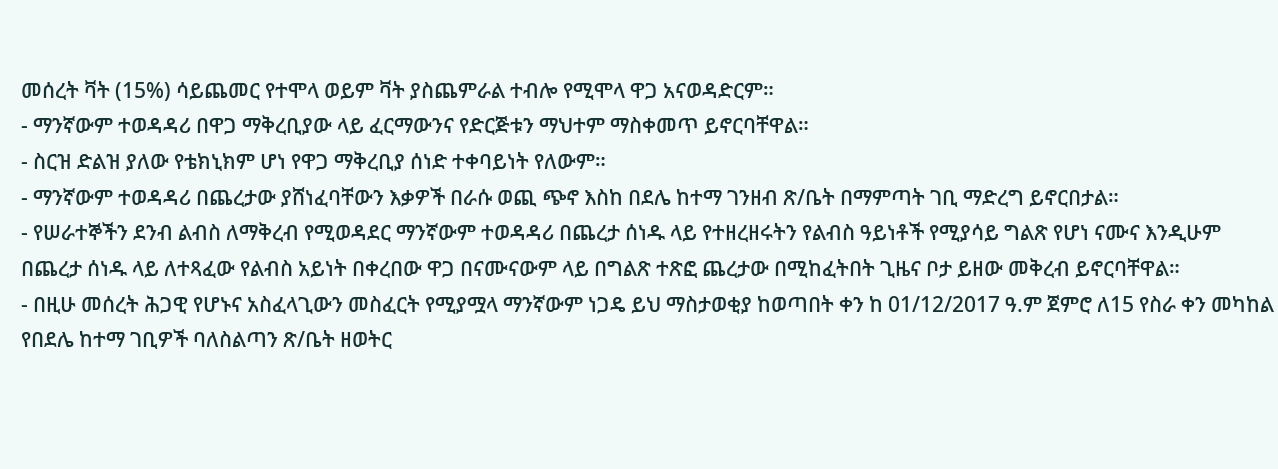መሰረት ቫት (15%) ሳይጨመር የተሞላ ወይም ቫት ያስጨምራል ተብሎ የሚሞላ ዋጋ አናወዳድርም።
- ማንኛውም ተወዳዳሪ በዋጋ ማቅረቢያው ላይ ፈርማውንና የድርጅቱን ማህተም ማስቀመጥ ይኖርባቸዋል።
- ስርዝ ድልዝ ያለው የቴክኒክም ሆነ የዋጋ ማቅረቢያ ሰነድ ተቀባይነት የለውም።
- ማንኛውም ተወዳዳሪ በጨረታው ያሸነፈባቸውን እቃዎች በራሱ ወጪ ጭኖ እስከ በደሌ ከተማ ገንዘብ ጽ/ቤት በማምጣት ገቢ ማድረግ ይኖርበታል።
- የሠራተኞችን ደንብ ልብስ ለማቅረብ የሚወዳደር ማንኛውም ተወዳዳሪ በጨረታ ሰነዱ ላይ የተዘረዘሩትን የልብስ ዓይነቶች የሚያሳይ ግልጽ የሆነ ናሙና እንዲሁም በጨረታ ሰነዱ ላይ ለተጻፈው የልብስ አይነት በቀረበው ዋጋ በናሙናውም ላይ በግልጽ ተጽፎ ጨረታው በሚከፈትበት ጊዜና ቦታ ይዘው መቅረብ ይኖርባቸዋል።
- በዚሁ መሰረት ሕጋዊ የሆኑና አስፈላጊውን መስፈርት የሚያሟላ ማንኛውም ነጋዴ ይህ ማስታወቂያ ከወጣበት ቀን ከ 01/12/2017 ዓ.ም ጀምሮ ለ15 የስራ ቀን መካከል የበደሌ ከተማ ገቢዎች ባለስልጣን ጽ/ቤት ዘወትር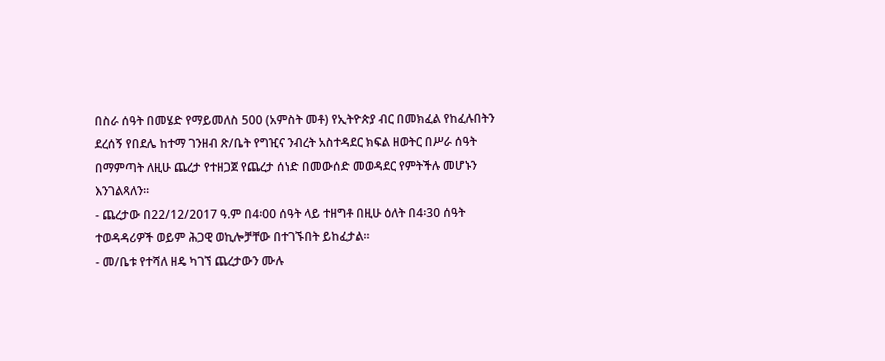በስራ ሰዓት በመሄድ የማይመለስ 500 (አምስት መቶ) የኢትዮጵያ ብር በመክፈል የከፈሉበትን ደረሰኝ የበደሌ ከተማ ገንዘብ ጽ/ቤት የግዢና ንብረት አስተዳደር ክፍል ዘወትር በሥራ ሰዓት በማምጣት ለዚሁ ጨረታ የተዘጋጀ የጨረታ ሰነድ በመውሰድ መወዳደር የምትችሉ መሆኑን እንገልጻለን።
- ጨረታው በ22/12/2017 ዓ.ም በ4፡00 ሰዓት ላይ ተዘግቶ በዚሁ ዕለት በ4፡30 ሰዓት ተወዳዳሪዎች ወይም ሕጋዊ ወኪሎቻቸው በተገኙበት ይከፈታል።
- መ/ቤቱ የተሻለ ዘዴ ካገኘ ጨረታውን ሙሉ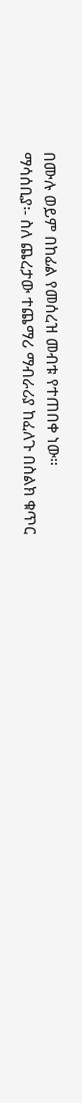በሙሉ ወይም በከፊል የመሰረዝ መብቱ የተጠበቀ ነው።
ማሳሰቢያ፡- ስለ ጨረታው ተጨማሪ ማብራሪያ ከፈለጉ በስልክ ቁጥር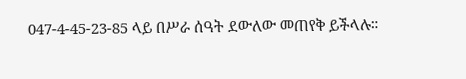047-4-45-23-85 ላይ በሥራ ሰዓት ደውለው መጠየቅ ይችላሉ።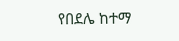የበደሌ ከተማ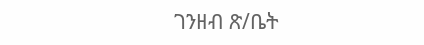ገንዘብ ጽ/ቤት